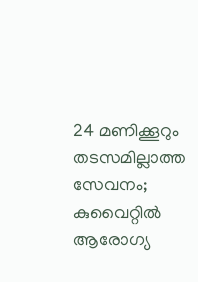24 മണിക്കൂറും തടസമില്ലാത്ത സേവനം; കുവൈറ്റിൽ ആരോഗ്യ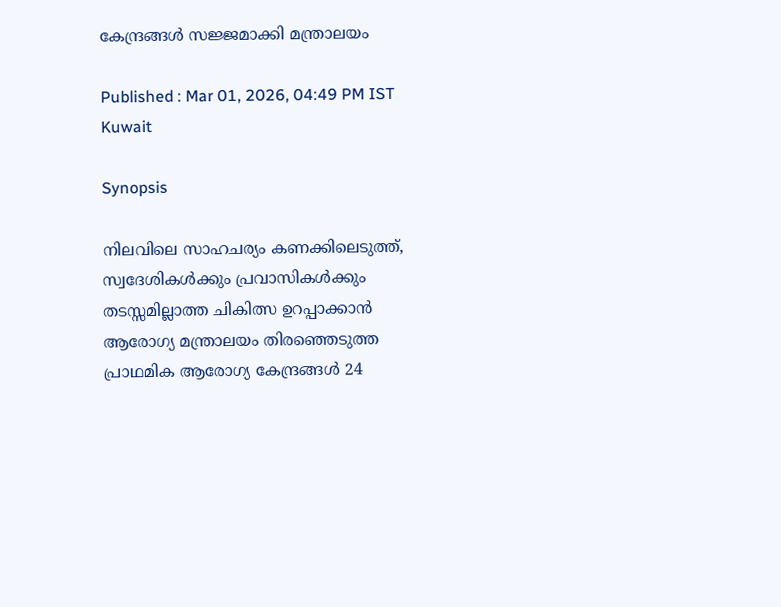കേന്ദ്രങ്ങൾ സജ്ജമാക്കി മന്ത്രാലയം

Published : Mar 01, 2026, 04:49 PM IST
Kuwait

Synopsis

നിലവിലെ സാഹചര്യം കണക്കിലെടുത്ത്, സ്വദേശികൾക്കും പ്രവാസികൾക്കും തടസ്സമില്ലാത്ത ചികിത്സ ഉറപ്പാക്കാൻ ആരോഗ്യ മന്ത്രാലയം തിരഞ്ഞെടുത്ത പ്രാഥമിക ആരോഗ്യ കേന്ദ്രങ്ങൾ 24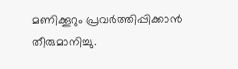മണിക്കൂറും പ്രവർത്തിപ്പിക്കാൻ തീരുമാനിച്ചു.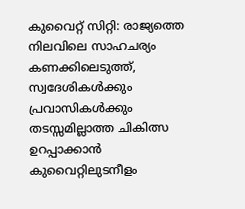കുവൈറ്റ് സിറ്റി: രാജ്യത്തെ നിലവിലെ സാഹചര്യം കണക്കിലെടുത്ത്, സ്വദേശികൾക്കും പ്രവാസികൾക്കും തടസ്സമില്ലാത്ത ചികിത്സ ഉറപ്പാക്കാൻ കുവൈറ്റിലുടനീളം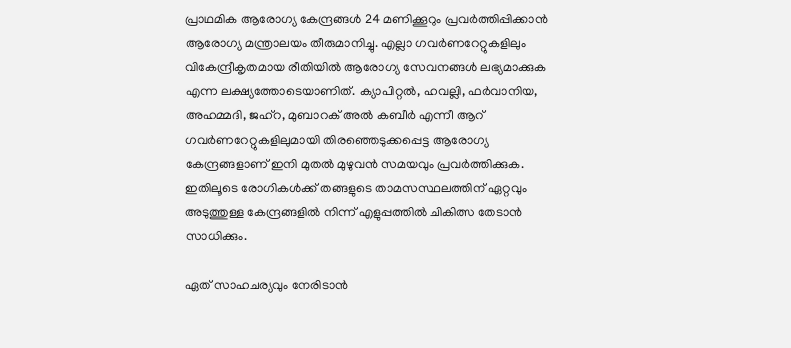പ്രാഥമിക ആരോഗ്യ കേന്ദ്രങ്ങൾ 24 മണിക്കൂറും പ്രവർത്തിപ്പിക്കാൻ ആരോഗ്യ മന്ത്രാലയം തീരുമാനിച്ചു. എല്ലാ ഗവർണറേറ്റുകളിലും വികേന്ദ്രീകൃതമായ രീതിയിൽ ആരോഗ്യ സേവനങ്ങൾ ലഭ്യമാക്കുക എന്ന ലക്ഷ്യത്തോടെയാണിത്. ക്യാപിറ്റൽ, ഹവല്ലി, ഫർവാനിയ, അഹമ്മദി, ജഹ്‌റ, മുബാറക് അൽ കബീർ എന്നീ ആറ് ഗവർണറേറ്റുകളിലുമായി തിരഞ്ഞെടുക്കപ്പെട്ട ആരോഗ്യ കേന്ദ്രങ്ങളാണ് ഇനി മുതൽ മുഴുവൻ സമയവും പ്രവർത്തിക്കുക. ഇതിലൂടെ രോഗികൾക്ക് തങ്ങളുടെ താമസസ്ഥലത്തിന് ഏറ്റവും അടുത്തുള്ള കേന്ദ്രങ്ങളിൽ നിന്ന് എളുപ്പത്തിൽ ചികിത്സ തേടാൻ സാധിക്കും.

ഏത് സാഹചര്യവും നേരിടാൻ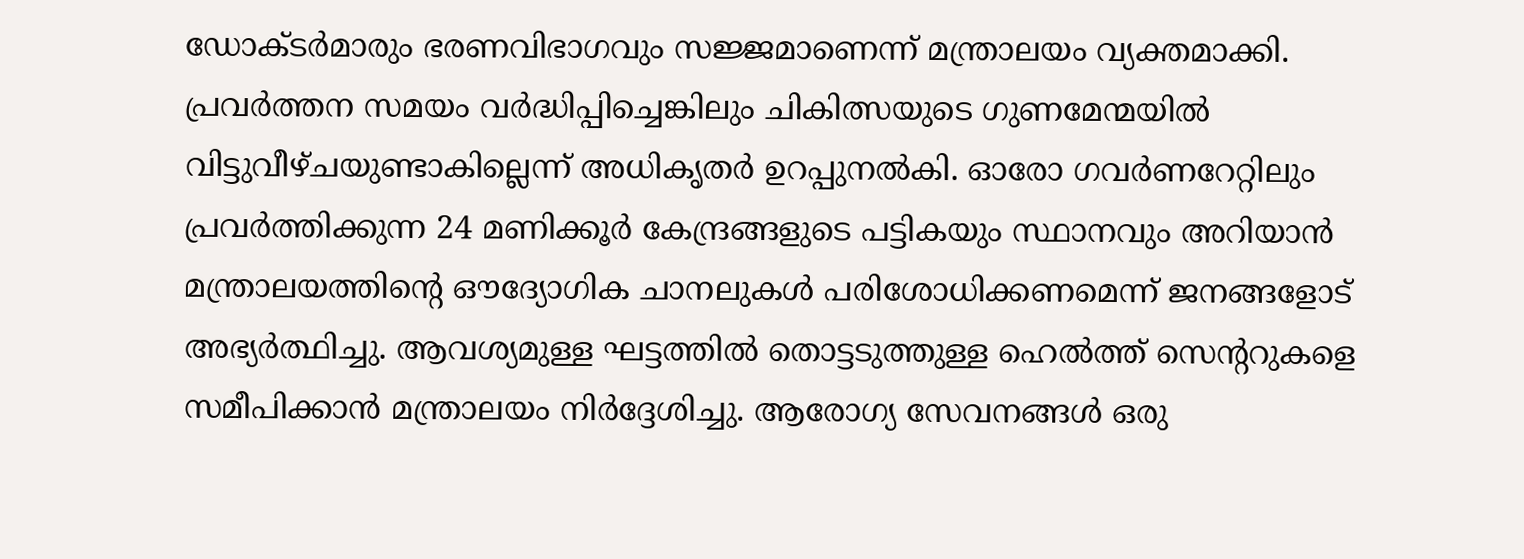ഡോക്ടർമാരും ഭരണവിഭാഗവും സജ്ജമാണെന്ന് മന്ത്രാലയം വ്യക്തമാക്കി. പ്രവർത്തന സമയം വർദ്ധിപ്പിച്ചെങ്കിലും ചികിത്സയുടെ ഗുണമേന്മയിൽ വിട്ടുവീഴ്ചയുണ്ടാകില്ലെന്ന് അധികൃതർ ഉറപ്പുനൽകി. ഓരോ ഗവർണറേറ്റിലും പ്രവർത്തിക്കുന്ന 24 മണിക്കൂർ കേന്ദ്രങ്ങളുടെ പട്ടികയും സ്ഥാനവും അറിയാൻ മന്ത്രാലയത്തിന്റെ ഔദ്യോഗിക ചാനലുകൾ പരിശോധിക്കണമെന്ന് ജനങ്ങളോട് അഭ്യർത്ഥിച്ചു. ആവശ്യമുള്ള ഘട്ടത്തിൽ തൊട്ടടുത്തുള്ള ഹെൽത്ത് സെന്ററുകളെ സമീപിക്കാൻ മന്ത്രാലയം നിർദ്ദേശിച്ചു. ആരോഗ്യ സേവനങ്ങൾ ഒരു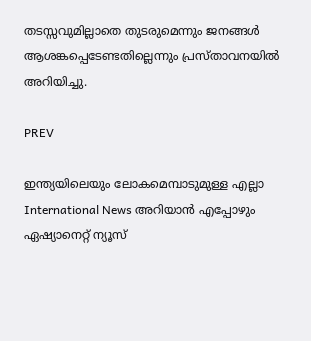തടസ്സവുമില്ലാതെ തുടരുമെന്നും ജനങ്ങൾ ആശങ്കപ്പെടേണ്ടതില്ലെന്നും പ്രസ്താവനയിൽ അറിയിച്ചു.

PREV

ഇന്ത്യയിലെയും ലോകമെമ്പാടുമുള്ള എല്ലാ International News അറിയാൻ എപ്പോഴും ഏഷ്യാനെറ്റ് ന്യൂസ്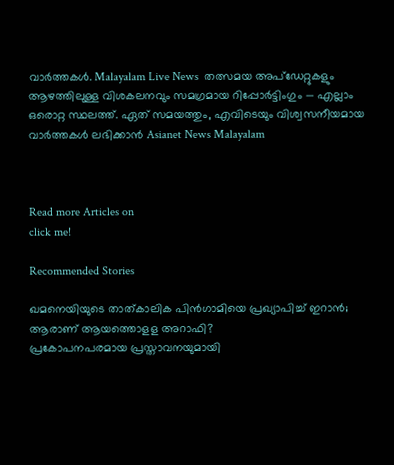വാർത്തകൾ. Malayalam Live News  തത്സമയ അപ്‌ഡേറ്റുകളും ആഴത്തിലുള്ള വിശകലനവും സമഗ്രമായ റിപ്പോർട്ടിംഗും — എല്ലാം ഒരൊറ്റ സ്ഥലത്ത്. ഏത് സമയത്തും, എവിടെയും വിശ്വസനീയമായ വാർത്തകൾ ലഭിക്കാൻ Asianet News Malayalam



Read more Articles on
click me!

Recommended Stories

ഖമനെയിയുടെ താത്കാലിക പിൻഗാമിയെ പ്രഖ്യാപിച്ച് ഇറാൻ; ആരാണ് ആയത്തൊളള അറാഫി?
പ്രകോപനപരമായ പ്രസ്താവനയുമായി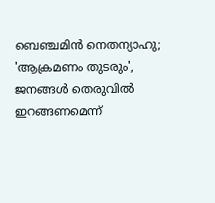ബെഞ്ചമിൻ നെതന്യാഹു; 'ആക്രമണം തുടരും', ജനങ്ങൾ തെരുവിൽ ഇറങ്ങണമെന്ന്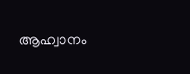ആഹ്വാനം